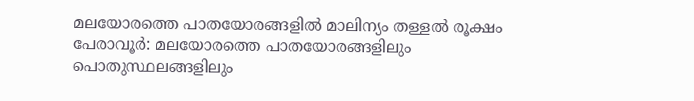മലയോരത്തെ പാതയോരങ്ങളിൽ മാലിന്യം തള്ളൽ രൂക്ഷം
പേരാവൂർ: മലയോരത്തെ പാതയോരങ്ങളിലും പൊതുസ്ഥലങ്ങളിലും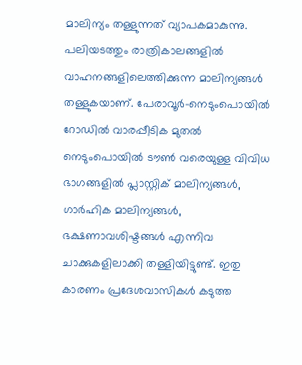മാലിന്യം തള്ളുന്നത് വ്യാപകമാകുന്നു. പലിയടത്തും രാത്രികാലങ്ങളിൽ വാഹനങ്ങളിലെത്തിക്കുന്ന മാലിന്യങ്ങൾ തള്ളുകയാണ്. പേരാവൂർ-നെടുംപൊയിൽ റോഡിൽ വാരപ്പീടിക മുതൽ നെടുംപൊയിൽ ടൗൺ വരെയുള്ള വിവിധ ഭാഗങ്ങളിൽ പ്ലാസ്റ്റിക് മാലിന്യങ്ങൾ, ഗാർഹിക മാലിന്യങ്ങൾ, ഭക്ഷണാവശിഷ്ടങ്ങൾ എന്നിവ ചാക്കുകളിലാക്കി തള്ളിയിട്ടുണ്ട്. ഇതു കാരണം പ്രദേശവാസികൾ കടുത്ത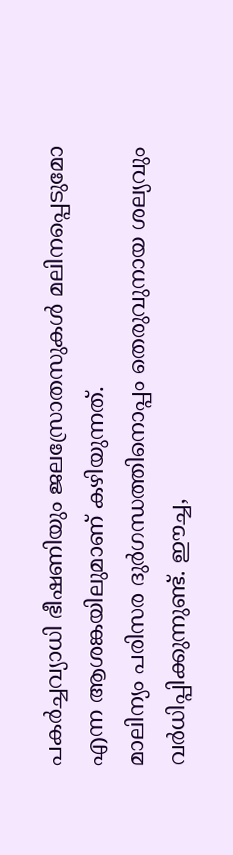പകർച്ചവ്യാധി ഭീഷണിയും ജലസ്രോതസുകൾ മലിനപ്പെടുമോ എന്ന ആശങ്കയിലുമാണ് കഴിയുന്നത്.
മാലിന്യം പരിസര ദുർഗന്ധത്തിനൊപ്പം തെരുവുനായ ശല്യവും വർധിപ്പിക്കുന്നുണ്ട്. ഈച്ച,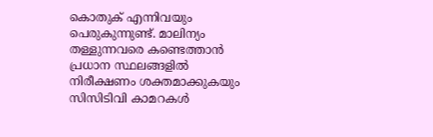കൊതുക് എന്നിവയും പെരുകുന്നുണ്ട്. മാലിന്യം തള്ളുന്നവരെ കണ്ടെത്താൻ പ്രധാന സ്ഥലങ്ങളിൽ നിരീക്ഷണം ശക്തമാക്കുകയും സിസിടിവി കാമറകൾ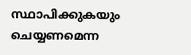സ്ഥാപിക്കുകയും ചെയ്യണമെന്ന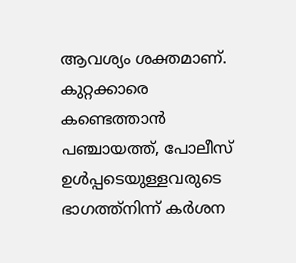ആവശ്യം ശക്തമാണ്. കുറ്റക്കാരെ കണ്ടെത്താൻ പഞ്ചായത്ത്, പോലീസ് ഉൾപ്പടെയുള്ളവരുടെ ഭാഗത്ത്നിന്ന് കർശന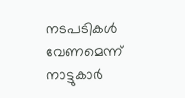നടപടികൾ വേണമെന്ന് നാട്ടുകാർ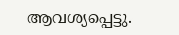ആവശ്യപ്പെട്ടു.